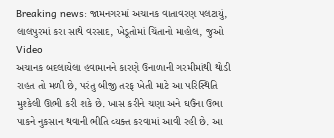Breaking news: જામનગરમાં અચાનક વાતાવરણ પલટાયું, લાલપુરમાં કરા સાથે વરસાદ, ખેડૂતોમાં ચિંતાનો માહોલ, જુઓ Video
અચાનક બદલાયેલા હવામાનને કારણે ઉનાળાની ગરમીમાંથી થોડી રાહત તો મળી છે, પરંતુ બીજી તરફ ખેતી માટે આ પરિસ્થિતિ મુશ્કેલી ઊભી કરી શકે છે. ખાસ કરીને ચણા અને ઘઉંના ઉભા પાકને નુકસાન થવાની ભીતિ વ્યક્ત કરવામાં આવી રહી છે. આ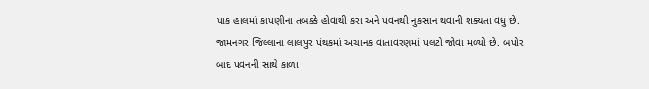પાક હાલમાં કાપણીના તબક્કે હોવાથી કરા અને પવનથી નુકસાન થવાની શક્યતા વધુ છે.
જામનગર જિલ્લાના લાલપુર પંથકમાં અચાનક વાતાવરણમાં પલટો જોવા મળ્યો છે. બપોર બાદ પવનની સાથે કાળા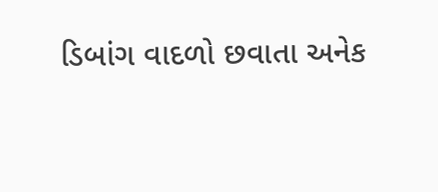ડિબાંગ વાદળો છવાતા અનેક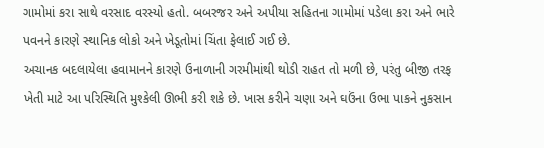ગામોમાં કરા સાથે વરસાદ વરસ્યો હતો. બબરજર અને અપીયા સહિતના ગામોમાં પડેલા કરા અને ભારે પવનને કારણે સ્થાનિક લોકો અને ખેડૂતોમાં ચિંતા ફેલાઈ ગઈ છે.
અચાનક બદલાયેલા હવામાનને કારણે ઉનાળાની ગરમીમાંથી થોડી રાહત તો મળી છે, પરંતુ બીજી તરફ ખેતી માટે આ પરિસ્થિતિ મુશ્કેલી ઊભી કરી શકે છે. ખાસ કરીને ચણા અને ઘઉંના ઉભા પાકને નુકસાન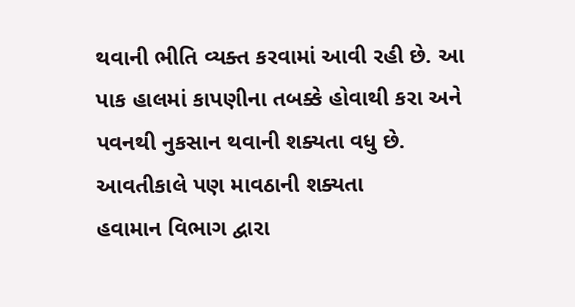થવાની ભીતિ વ્યક્ત કરવામાં આવી રહી છે. આ પાક હાલમાં કાપણીના તબક્કે હોવાથી કરા અને પવનથી નુકસાન થવાની શક્યતા વધુ છે.
આવતીકાલે પણ માવઠાની શક્યતા
હવામાન વિભાગ દ્વારા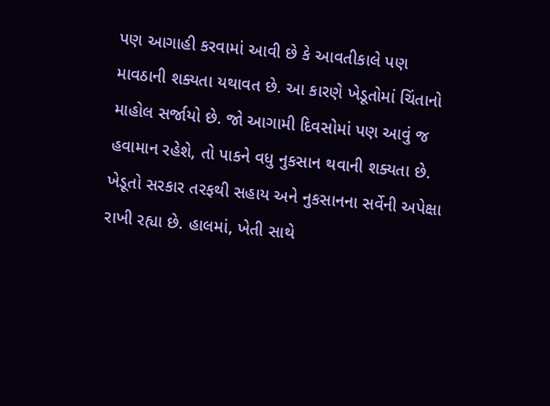પણ આગાહી કરવામાં આવી છે કે આવતીકાલે પણ માવઠાની શક્યતા યથાવત છે. આ કારણે ખેડૂતોમાં ચિંતાનો માહોલ સર્જાયો છે. જો આગામી દિવસોમાં પણ આવું જ હવામાન રહેશે, તો પાકને વધુ નુકસાન થવાની શક્યતા છે.
ખેડૂતો સરકાર તરફથી સહાય અને નુકસાનના સર્વેની અપેક્ષા રાખી રહ્યા છે. હાલમાં, ખેતી સાથે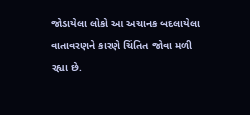જોડાયેલા લોકો આ અચાનક બદલાયેલા વાતાવરણને કારણે ચિંતિત જોવા મળી રહ્યા છે.